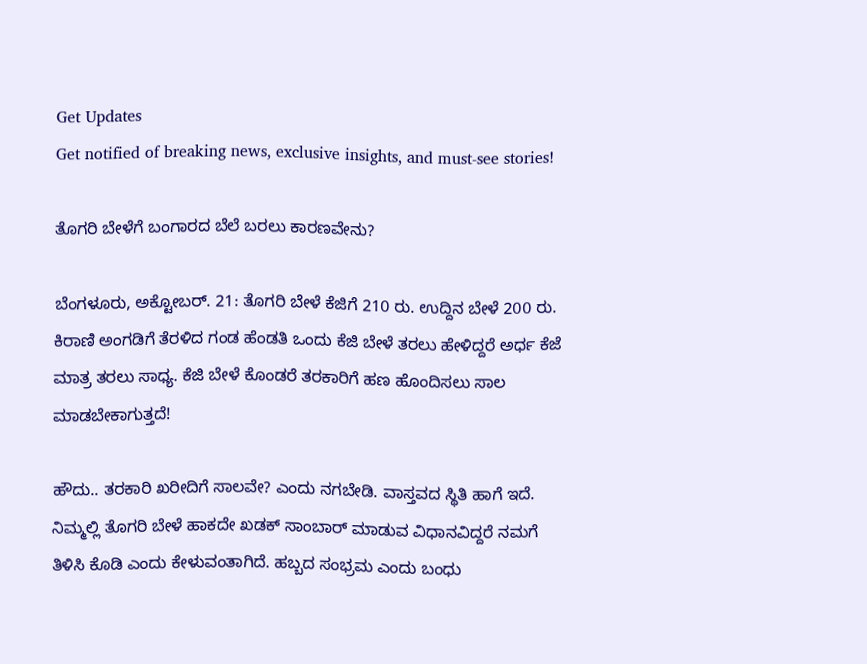Get Updates
Get notified of breaking news, exclusive insights, and must-see stories!

ತೊಗರಿ ಬೇಳೆಗೆ ಬಂಗಾರದ ಬೆಲೆ ಬರಲು ಕಾರಣವೇನು?

ಬೆಂಗಳೂರು, ಅಕ್ಟೋಬರ್. 21: ತೊಗರಿ ಬೇಳೆ ಕೆಜಿಗೆ 210 ರು. ಉದ್ದಿನ ಬೇಳೆ 200 ರು. ಕಿರಾಣಿ ಅಂಗಡಿಗೆ ತೆರಳಿದ ಗಂಡ ಹೆಂಡತಿ ಒಂದು ಕೆಜಿ ಬೇಳೆ ತರಲು ಹೇಳಿದ್ದರೆ ಅರ್ಧ ಕೆಜೆ ಮಾತ್ರ ತರಲು ಸಾಧ್ಯ. ಕೆಜಿ ಬೇಳೆ ಕೊಂಡರೆ ತರಕಾರಿಗೆ ಹಣ ಹೊಂದಿಸಲು ಸಾಲ ಮಾಡಬೇಕಾಗುತ್ತದೆ!

ಹೌದು.. ತರಕಾರಿ ಖರೀದಿಗೆ ಸಾಲವೇ? ಎಂದು ನಗಬೇಡಿ. ವಾಸ್ತವದ ಸ್ಥಿತಿ ಹಾಗೆ ಇದೆ. ನಿಮ್ಮಲ್ಲಿ ತೊಗರಿ ಬೇಳೆ ಹಾಕದೇ ಖಡಕ್ ಸಾಂಬಾರ್ ಮಾಡುವ ವಿಧಾನವಿದ್ದರೆ ನಮಗೆ ತಿಳಿಸಿ ಕೊಡಿ ಎಂದು ಕೇಳುವಂತಾಗಿದೆ. ಹಬ್ಬದ ಸಂಭ್ರಮ ಎಂದು ಬಂಧು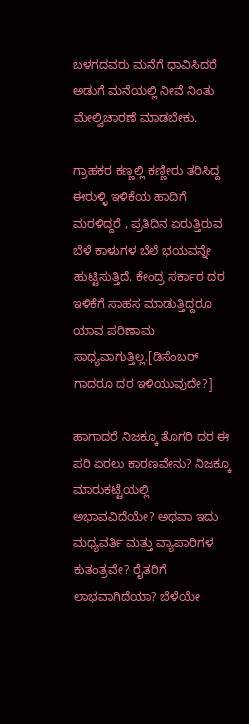ಬಳಗದವರು ಮನೆಗೆ ಧಾವಿಸಿದರೆ ಅಡುಗೆ ಮನೆಯಲ್ಲಿ ನೀವೆ ನಿಂತು ಮೇಲ್ವಿಚಾರಣೆ ಮಾಡಬೇಕು.

ಗ್ರಾಹಕರ ಕಣ್ಣಲ್ಲಿ ಕಣ್ಣೀರು ತರಿಸಿದ್ದ ಈರುಳ್ಳಿ ಇಳಿಕೆಯ ಹಾದಿಗೆ ಮರಳಿದ್ದರೆ , ಪ್ರತಿದಿನ ಏರುತ್ತಿರುವ ಬೆಳೆ ಕಾಳುಗಳ ಬೆಲೆ ಭಯವನ್ನೇ ಹುಟ್ಟಿಸುತ್ತಿದೆ. ಕೇಂದ್ರ ಸರ್ಕಾರ ದರ ಇಳಿಕೆಗೆ ಸಾಹಸ ಮಾಡುತ್ತಿದ್ದರೂ ಯಾವ ಪರಿಣಾಮ ಸಾಧ್ಯವಾಗುತ್ತಿಲ್ಲ.[ಡಿಸೆಂಬರ್ ಗಾದರೂ ದರ ಇಳಿಯುವುದೇ?]

ಹಾಗಾದರೆ ನಿಜಕ್ಕೂ ತೊಗರಿ ದರ ಈ ಪರಿ ಏರಲು ಕಾರಣವೇನು? ನಿಜಕ್ಕೂ ಮಾರುಕಟ್ಟೆಯಲ್ಲಿ ಅಭಾವವಿದೆಯೇ? ಅಥವಾ ಇದು ಮಧ್ಯವರ್ತಿ ಮತ್ತು ವ್ಯಾಪಾರಿಗಳ ಕುತಂತ್ರವೇ? ರೈತರಿಗೆ ಲಾಭವಾಗಿದೆಯಾ? ಬೆಳೆಯೇ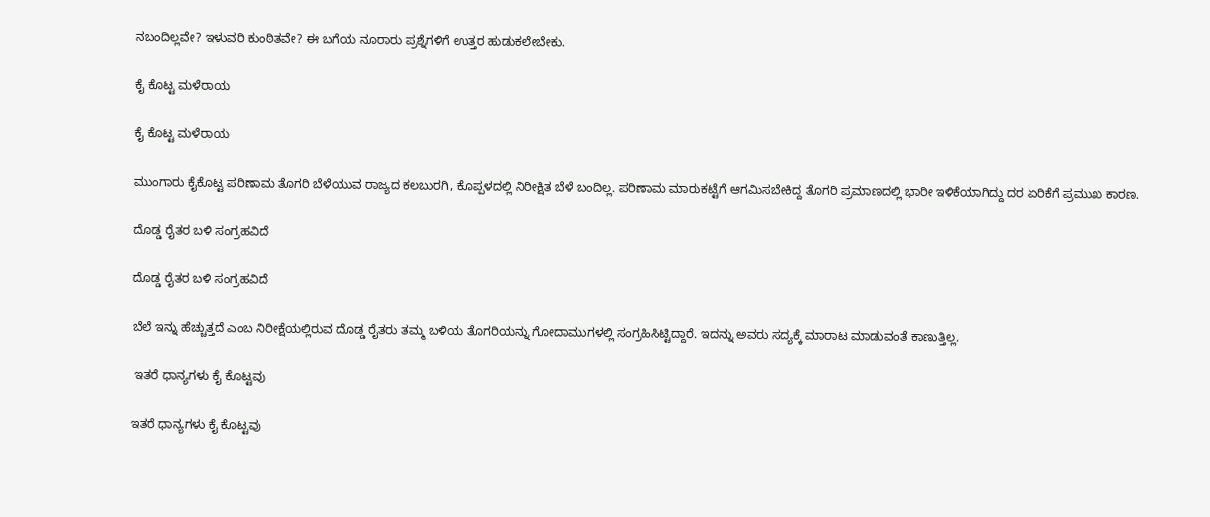ನಬಂದಿಲ್ಲವೇ? ಇಳುವರಿ ಕುಂಠಿತವೇ? ಈ ಬಗೆಯ ನೂರಾರು ಪ್ರಶ್ನೆಗಳಿಗೆ ಉತ್ತರ ಹುಡುಕಲೇಬೇಕು.

ಕೈ ಕೊಟ್ಟ ಮಳೆರಾಯ

ಕೈ ಕೊಟ್ಟ ಮಳೆರಾಯ

ಮುಂಗಾರು ಕೈಕೊಟ್ಟ ಪರಿಣಾಮ ತೊಗರಿ ಬೆಳೆಯುವ ರಾಜ್ಯದ ಕಲಬುರಗಿ, ಕೊಪ್ಪಳದಲ್ಲಿ ನಿರೀಕ್ಷಿತ ಬೆಳೆ ಬಂದಿಲ್ಲ. ಪರಿಣಾಮ ಮಾರುಕಟ್ಟೆಗೆ ಆಗಮಿಸಬೇಕಿದ್ದ ತೊಗರಿ ಪ್ರಮಾಣದಲ್ಲಿ ಭಾರೀ ಇಳಿಕೆಯಾಗಿದ್ದು ದರ ಏರಿಕೆಗೆ ಪ್ರಮುಖ ಕಾರಣ.

ದೊಡ್ಡ ರೈತರ ಬಳಿ ಸಂಗ್ರಹವಿದೆ

ದೊಡ್ಡ ರೈತರ ಬಳಿ ಸಂಗ್ರಹವಿದೆ

ಬೆಲೆ ಇನ್ನು ಹೆಚ್ಚುತ್ತದೆ ಎಂಬ ನಿರೀಕ್ಷೆಯಲ್ಲಿರುವ ದೊಡ್ಡ ರೈತರು ತಮ್ಮ ಬಳಿಯ ತೊಗರಿಯನ್ನು ಗೋದಾಮುಗಳಲ್ಲಿ ಸಂಗ್ರಹಿಸಿಟ್ಟಿದ್ದಾರೆ. ಇದನ್ನು ಅವರು ಸದ್ಯಕ್ಕೆ ಮಾರಾಟ ಮಾಡುವಂತೆ ಕಾಣುತ್ತಿಲ್ಲ.

 ಇತರೆ ಧಾನ್ಯಗಳು ಕೈ ಕೊಟ್ಟವು

ಇತರೆ ಧಾನ್ಯಗಳು ಕೈ ಕೊಟ್ಟವು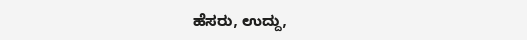ಹೆಸರು, ಉದ್ದು,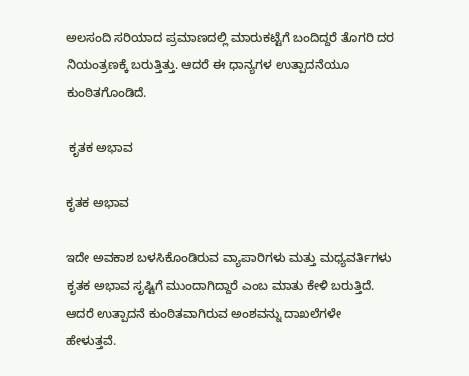ಅಲಸಂದಿ ಸರಿಯಾದ ಪ್ರಮಾಣದಲ್ಲಿ ಮಾರುಕಟ್ಟೆಗೆ ಬಂದಿದ್ದರೆ ತೊಗರಿ ದರ ನಿಯಂತ್ರಣಕ್ಕೆ ಬರುತ್ತಿತ್ತು. ಆದರೆ ಈ ಧಾನ್ಯಗಳ ಉತ್ಪಾದನೆಯೂ ಕುಂಠಿತಗೊಂಡಿದೆ.

 ಕೃತಕ ಅಭಾವ

ಕೃತಕ ಅಭಾವ

ಇದೇ ಅವಕಾಶ ಬಳಸಿಕೊಂಡಿರುವ ವ್ಯಾಪಾರಿಗಳು ಮತ್ತು ಮಧ್ಯವರ್ತಿಗಳು ಕೃತಕ ಅಭಾವ ಸೃಷ್ಟಿಗೆ ಮುಂದಾಗಿದ್ದಾರೆ ಎಂಬ ಮಾತು ಕೇಳಿ ಬರುತ್ತಿದೆ. ಆದರೆ ಉತ್ಪಾದನೆ ಕುಂಠಿತವಾಗಿರುವ ಅಂಶವನ್ನು ದಾಖಲೆಗಳೇ ಹೇಳುತ್ತವೆ.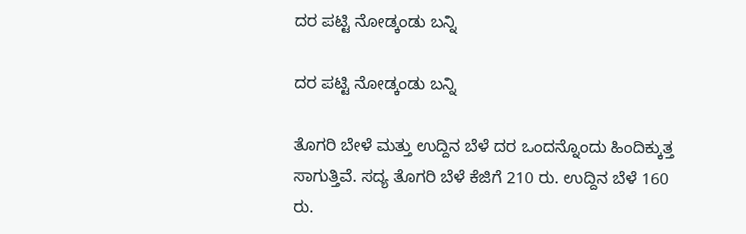ದರ ಪಟ್ಟಿ ನೋಡ್ಕಂಡು ಬನ್ನಿ

ದರ ಪಟ್ಟಿ ನೋಡ್ಕಂಡು ಬನ್ನಿ

ತೊಗರಿ ಬೇಳೆ ಮತ್ತು ಉದ್ದಿನ ಬೆಳೆ ದರ ಒಂದನ್ನೊಂದು ಹಿಂದಿಕ್ಕುತ್ತ ಸಾಗುತ್ತಿವೆ. ಸದ್ಯ ತೊಗರಿ ಬೆಳೆ ಕೆಜಿಗೆ 210 ರು. ಉದ್ದಿನ ಬೆಳೆ 160 ರು.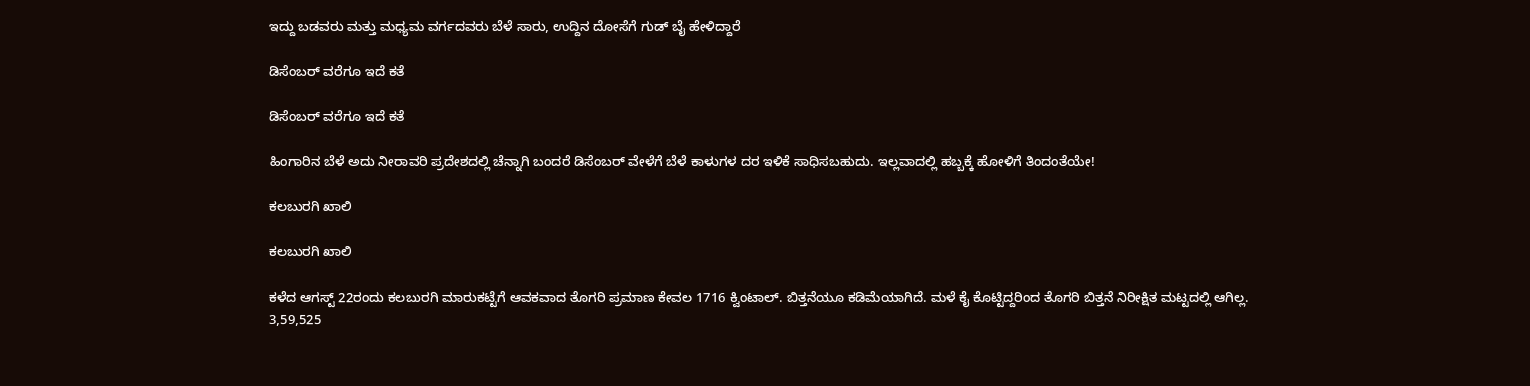ಇದ್ದು ಬಡವರು ಮತ್ತು ಮಧ್ಯಮ ವರ್ಗದವರು ಬೆಳೆ ಸಾರು, ಉದ್ದಿನ ದೋಸೆಗೆ ಗುಡ್ ಬೈ ಹೇಳಿದ್ದಾರೆ

ಡಿಸೆಂಬರ್ ವರೆಗೂ ಇದೆ ಕತೆ

ಡಿಸೆಂಬರ್ ವರೆಗೂ ಇದೆ ಕತೆ

ಹಿಂಗಾರಿನ ಬೆಳೆ ಅದು ನೀರಾವರಿ ಪ್ರದೇಶದಲ್ಲಿ ಚೆನ್ನಾಗಿ ಬಂದರೆ ಡಿಸೆಂಬರ್ ವೇಳೆಗೆ ಬೆಳೆ ಕಾಳುಗಳ ದರ ಇಳಿಕೆ ಸಾಧಿಸಬಹುದು. ಇಲ್ಲವಾದಲ್ಲಿ ಹಬ್ಬಕ್ಕೆ ಹೋಳಿಗೆ ತಿಂದಂತೆಯೇ!

ಕಲಬುರಗಿ ಖಾಲಿ

ಕಲಬುರಗಿ ಖಾಲಿ

ಕಳೆದ ಆಗಸ್ಟ್ 22ರಂದು ಕಲಬುರಗಿ ಮಾರುಕಟ್ಟೆಗೆ ಆವಕವಾದ ತೊಗರಿ ಪ್ರಮಾಣ ಕೇವಲ 1716 ಕ್ವಿಂಟಾಲ್. ಬಿತ್ತನೆಯೂ ಕಡಿಮೆಯಾಗಿದೆ. ಮಳೆ ಕೈ ಕೊಟ್ಟಿದ್ದರಿಂದ ತೊಗರಿ ಬಿತ್ತನೆ ನಿರೀಕ್ಷಿತ ಮಟ್ಟದಲ್ಲಿ ಆಗಿಲ್ಲ. 3,59,525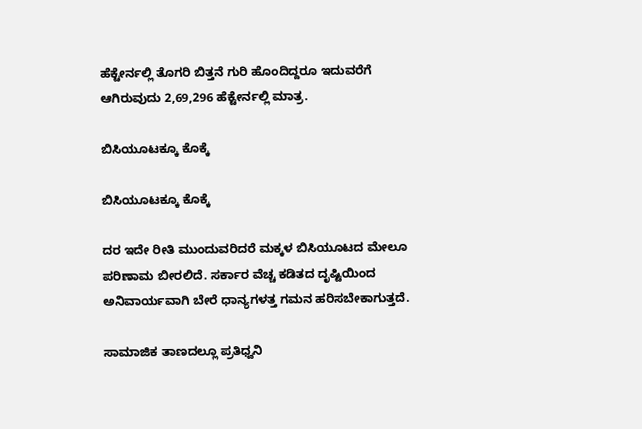ಹೆಕ್ಟೇರ್ನಲ್ಲಿ ತೊಗರಿ ಬಿತ್ತನೆ ಗುರಿ ಹೊಂದಿದ್ದರೂ ಇದುವರೆಗೆ ಆಗಿರುವುದು 2,69,296 ಹೆಕ್ಟೇರ್ನಲ್ಲಿ ಮಾತ್ರ.

ಬಿಸಿಯೂಟಕ್ಕೂ ಕೊಕ್ಕೆ

ಬಿಸಿಯೂಟಕ್ಕೂ ಕೊಕ್ಕೆ

ದರ ಇದೇ ರೀತಿ ಮುಂದುವರಿದರೆ ಮಕ್ಕಳ ಬಿಸಿಯೂಟದ ಮೇಲೂ ಪರಿಣಾಮ ಬೀರಲಿದೆ. ಸರ್ಕಾರ ವೆಚ್ಚ ಕಡಿತದ ದೃಷ್ಟಿಯಿಂದ ಅನಿವಾರ್ಯವಾಗಿ ಬೇರೆ ಧಾನ್ಯಗಳತ್ತ ಗಮನ ಹರಿಸಬೇಕಾಗುತ್ತದೆ.

ಸಾಮಾಜಿಕ ತಾಣದಲ್ಲೂ ಪ್ರತಿಧ್ವನಿ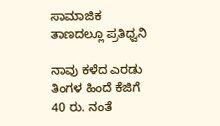ಸಾಮಾಜಿಕ ತಾಣದಲ್ಲೂ ಪ್ರತಿಧ್ವನಿ

ನಾವು ಕಳೆದ ಎರಡು ತಿಂಗಳ ಹಿಂದೆ ಕೆಜಿಗೆ 40 ರು. ನಂತೆ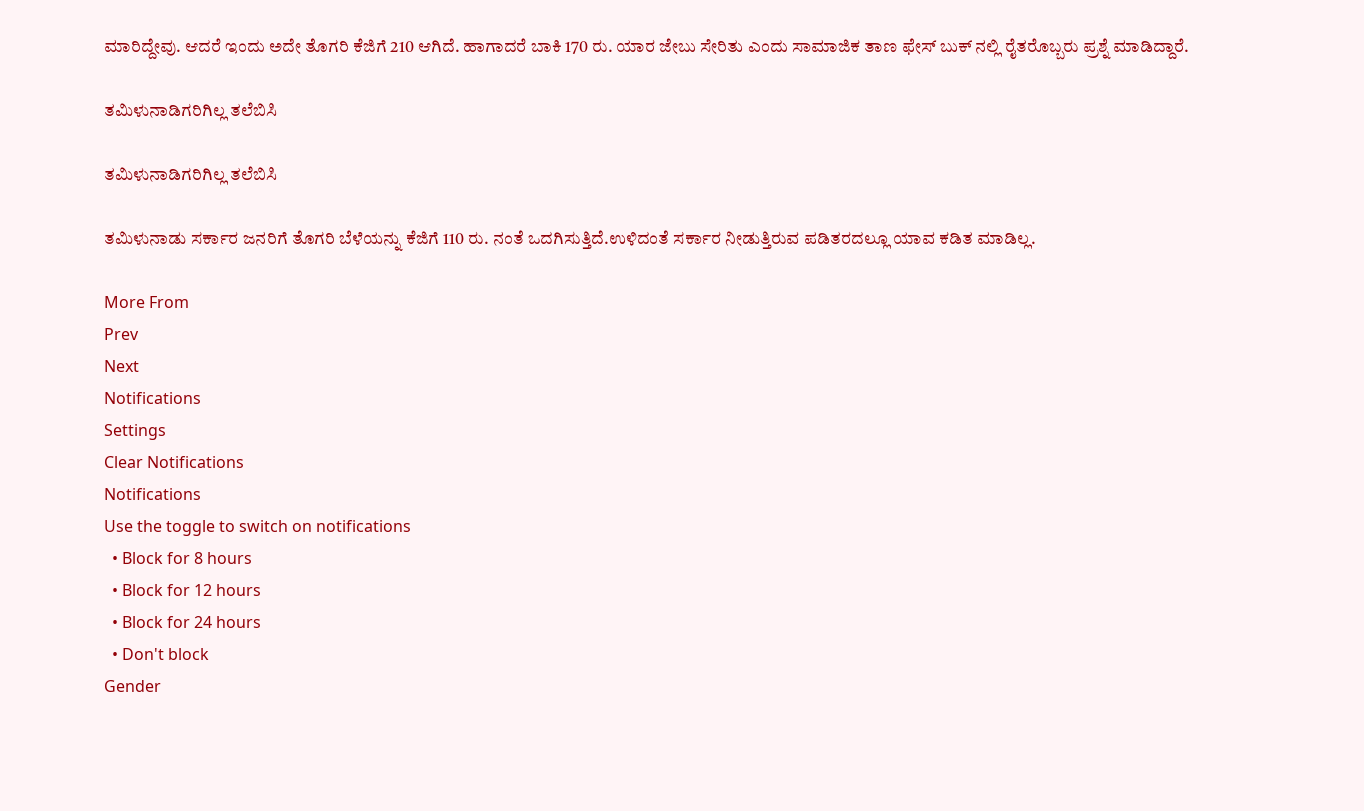ಮಾರಿದ್ದೇವು. ಆದರೆ ಇಂದು ಅದೇ ತೊಗರಿ ಕೆಜಿಗೆ 210 ಆಗಿದೆ. ಹಾಗಾದರೆ ಬಾಕಿ 170 ರು. ಯಾರ ಜೇಬು ಸೇರಿತು ಎಂದು ಸಾಮಾಜಿಕ ತಾಣ ಫೇಸ್ ಬುಕ್ ನಲ್ಲಿ ರೈತರೊಬ್ಬರು ಪ್ರಶ್ನೆ ಮಾಡಿದ್ದಾರೆ.

ತಮಿಳುನಾಡಿಗರಿಗಿಲ್ಲ ತಲೆಬಿಸಿ

ತಮಿಳುನಾಡಿಗರಿಗಿಲ್ಲ ತಲೆಬಿಸಿ

ತಮಿಳುನಾಡು ಸರ್ಕಾರ ಜನರಿಗೆ ತೊಗರಿ ಬೆಳೆಯನ್ನು ಕೆಜಿಗೆ 110 ರು. ನಂತೆ ಒದಗಿಸುತ್ತಿದೆ.ಉಳಿದಂತೆ ಸರ್ಕಾರ ನೀಡುತ್ತಿರುವ ಪಡಿತರದಲ್ಲೂ ಯಾವ ಕಡಿತ ಮಾಡಿಲ್ಲ.

More From
Prev
Next
Notifications
Settings
Clear Notifications
Notifications
Use the toggle to switch on notifications
  • Block for 8 hours
  • Block for 12 hours
  • Block for 24 hours
  • Don't block
Gender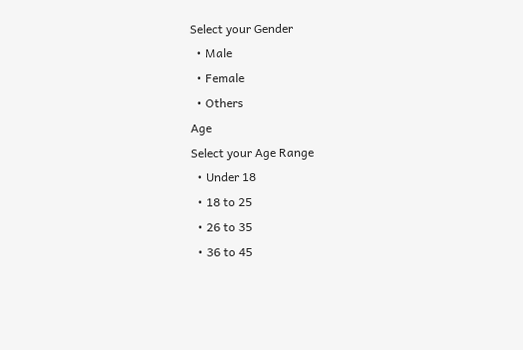Select your Gender
  • Male
  • Female
  • Others
Age
Select your Age Range
  • Under 18
  • 18 to 25
  • 26 to 35
  • 36 to 45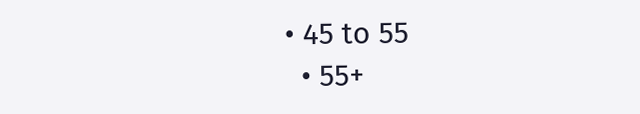• 45 to 55
  • 55+